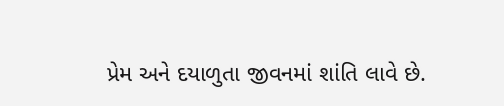પ્રેમ અને દયાળુતા જીવનમાં શાંતિ લાવે છે.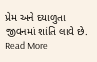પ્રેમ અને દયાળુતા જીવનમાં શાંતિ લાવે છે.
Read More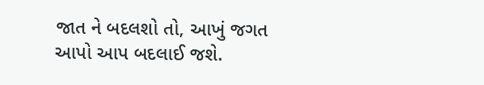જાત ને બદલશો તો, આખું જગત આપો આપ બદલાઈ જશે.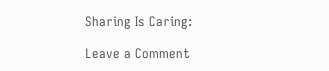Sharing Is Caring:

Leave a Comment